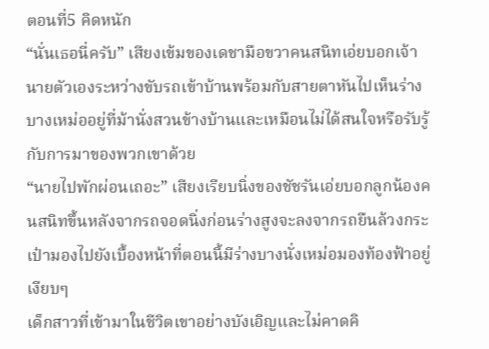ตอนที่5 คิดหนัก
“นั่นเธอนี่ครับ” เสียงเข้มของเดชามือขวาคนสนิทเอ่ยบอกเจ้านายตัวเองระหว่างขับรถเข้าบ้านพร้อมกับสายตาหันไปเห็นร่างบางเหม่ออยู่ที่ม้านั่งสวนข้างบ้านและเหมือนไม่ได้สนใจหรือรับรู้กับการมาของพวกเขาด้วย
“นายไปพักผ่อนเถอะ” เสียงเรียบนิ่งของชัชรันเอ่ยบอกลูกน้องคนสนิทขึ้นหลังจากรถจอดนิ่งก่อนร่างสูงจะลงจากรถยืนล้วงกระเป๋ามองไปยังเบื้องหน้าที่ตอนนี้มีร่างบางนั่งเหม่อมองท้องฟ้าอยู่เงียบๆ
เด็กสาวที่เข้ามาในชีวิตเขาอย่างบังเอิญและไม่คาดคิ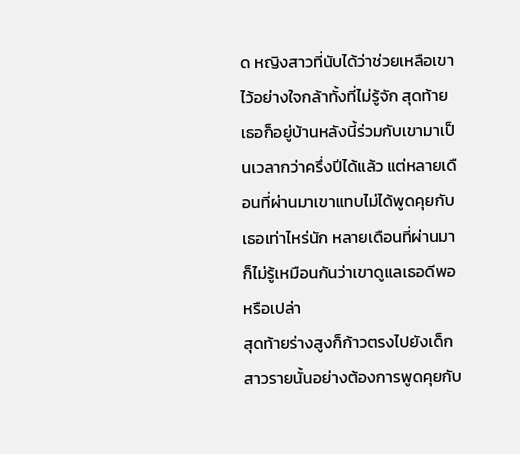ด หญิงสาวที่นับได้ว่าช่วยเหลือเขาไว้อย่างใจกล้าทั้งที่ไม่รู้จัก สุดท้ายเธอก็อยู่บ้านหลังนี้ร่วมกับเขามาเป็นเวลากว่าครึ่งปีได้แล้ว แต่หลายเดือนที่ผ่านมาเขาแทบไม่ได้พูดคุยกับเธอเท่าไหร่นัก หลายเดือนที่ผ่านมาก็ไม่รู้เหมือนกันว่าเขาดูแลเธอดีพอหรือเปล่า
สุดท้ายร่างสูงก็ก้าวตรงไปยังเด็กสาวรายนั้นอย่างต้องการพูดคุยกับ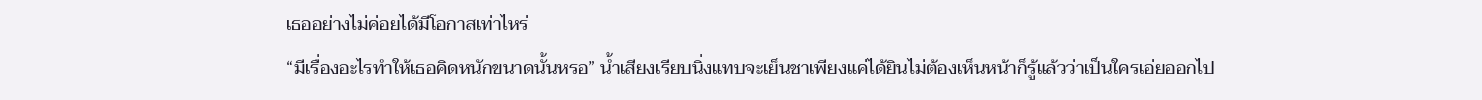เธออย่างไม่ค่อยได้มีโอกาสเท่าไหร่
“มีเรื่องอะไรทำให้เธอคิดหนักขนาดนั้นหรอ” น้ำเสียงเรียบนิ่งแทบจะเย็นชาเพียงแค่ได้ยินไม่ต้องเห็นหน้าก็รู้แล้วว่าเป็นใครเอ่ยออกไป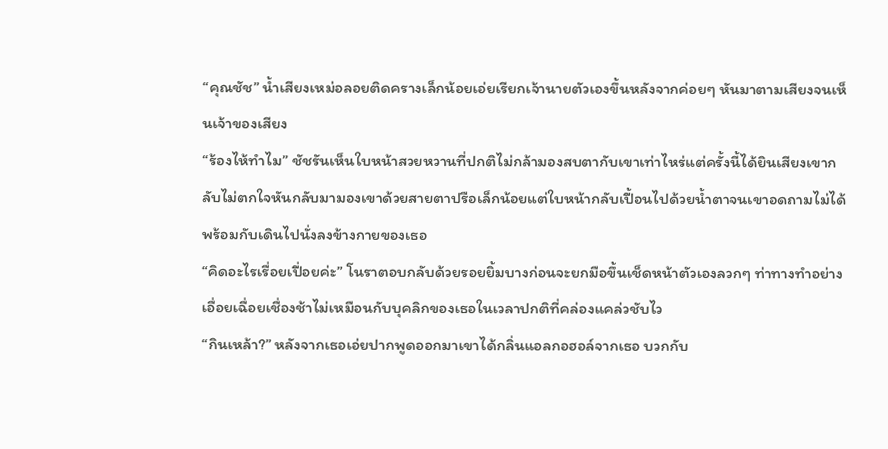“คุณชัช” น้ำเสียงเหม่อลอยติดครางเล็กน้อยเอ่ยเรียกเจ้านายตัวเองขึ้นหลังจากค่อยๆ หันมาตามเสียงจนเห็นเจ้าของเสียง
“ร้องไห้ทำไม” ชัชรันเห็นใบหน้าสวยหวานที่ปกติไม่กล้ามองสบตากับเขาเท่าไหร่แต่ครั้งนี้ได้ยินเสียงเขากลับไม่ตกใจหันกลับมามองเขาด้วยสายตาปรือเล็กน้อยแต่ใบหน้ากลับเปื้อนไปด้วยน้ำตาจนเขาอดถามไม่ได้พร้อมกับเดินไปนั่งลงข้างกายของเธอ
“คิดอะไรเรื่อยเปื่อยค่ะ” โนราตอบกลับด้วยรอยยิ้มบางก่อนจะยกมือขึ้นเช็ดหน้าตัวเองลวกๆ ท่าทางทำอย่างเอื่อยเฉื่อยเชื่องช้าไม่เหมือนกับบุคลิกของเธอในเวลาปกติที่คล่องแคล่วชับไว
“กินเหล้า?” หลังจากเธอเอ่ยปากพูดออกมาเขาได้กลิ่นแอลกอฮอล์จากเธอ บวกกับ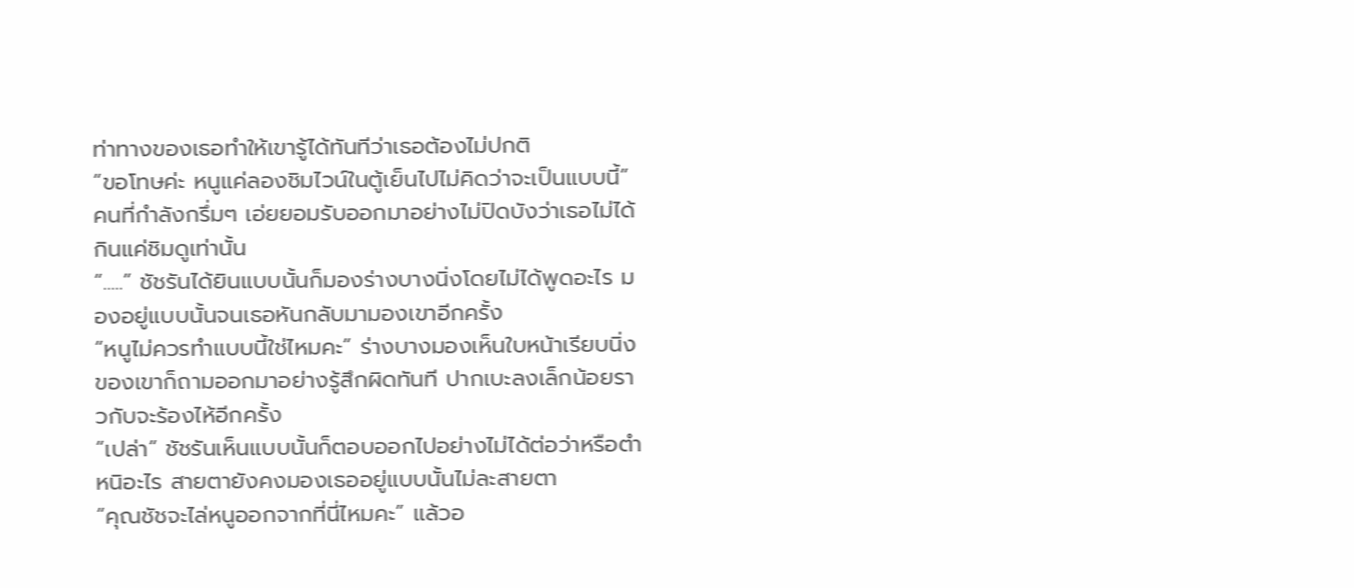ท่าทางของเธอทำให้เขารู้ได้ทันทีว่าเธอต้องไม่ปกติ
“ขอโทษค่ะ หนูแค่ลองชิมไวน์ในตู้เย็นไปไม่คิดว่าจะเป็นแบบนี้” คนที่กำลังกรึ่มๆ เอ่ยยอมรับออกมาอย่างไม่ปิดบังว่าเธอไม่ได้กินแค่ชิมดูเท่านั้น
“.....” ชัชรันได้ยินแบบนั้นก็มองร่างบางนิ่งโดยไม่ได้พูดอะไร มองอยู่แบบนั้นจนเธอหันกลับมามองเขาอีกครั้ง
“หนูไม่ควรทำแบบนี้ใช่ไหมคะ” ร่างบางมองเห็นใบหน้าเรียบนิ่งของเขาก็ถามออกมาอย่างรู้สึกผิดทันที ปากเบะลงเล็กน้อยราวกับจะร้องไห้อีกครั้ง
“เปล่า” ชัชรันเห็นแบบนั้นก็ตอบออกไปอย่างไม่ได้ต่อว่าหรือตำหนิอะไร สายตายังคงมองเธออยู่แบบนั้นไม่ละสายตา
“คุณชัชจะไล่หนูออกจากที่นี่ไหมคะ” แล้วอ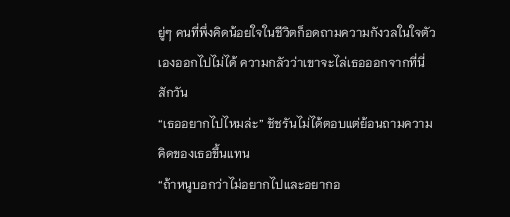ยู่ๆ คนที่พึ่งคิดน้อยใจในชีวิตก็อดถามความกังวลในใจตัวเองออกไปไม่ได้ ความกลัวว่าเขาจะไล่เธอออกจากที่นี่สักวัน
“เธออยากไปไหมล่ะ” ชัชรันไม่ได้ตอบแต่ย้อนถามความคิดของเธอขึ้นแทน
“ถ้าหนูบอกว่าไม่อยากไปและอยากอ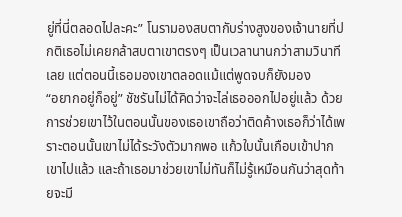ยู่ที่นี่ตลอดไปละคะ” โนรามองสบตากับร่างสูงของเจ้านายที่ปกติเธอไม่เคยกล้าสบตาเขาตรงๆ เป็นเวลานานกว่าสามวินาทีเลย แต่ตอนนี้เธอมองเขาตลอดแม้แต่พูดจบก็ยังมอง
“อยากอยู่ก็อยู่” ชัชรันไม่ได้คิดว่าจะไล่เธอออกไปอยู่แล้ว ด้วยการช่วยเขาไว้ในตอนนั้นของเธอเขาถือว่าติดค้างเธอก็ว่าได้เพราะตอนนั้นเขาไม่ได้ระวังตัวมากพอ แก้วใบนั้นเกือบเข้าปากเขาไปแล้ว และถ้าเธอมาช่วยเขาไม่ทันก็ไม่รู้เหมือนกันว่าสุดท้ายจะมี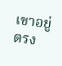เขาอยู่ตรง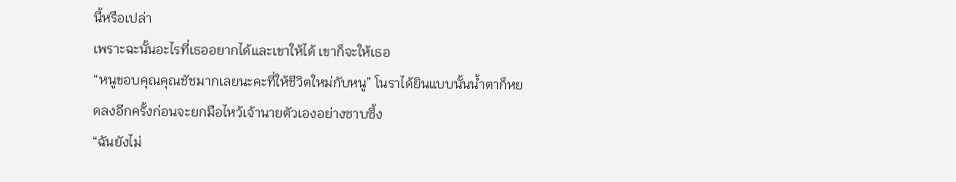นี้หรือเปล่า
เพราะฉะนั้นอะไรที่เธออยากได้และเขาให้ได้ เขาก็จะให้เธอ
“หนูขอบคุณคุณชัชมากเลยนะคะที่ให้ชีวิตใหม่กับหนู” โนราได้ยินแบบนั้นน้ำตาก็หยดลงอีกครั้งก่อนจะยกมือไหว้เจ้านายตัวเองอย่างซาบซึ้ง
“ฉันยังไม่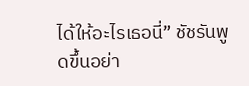ได้ให้อะไรเธอนี่” ชัชรันพูดขึ้นอย่า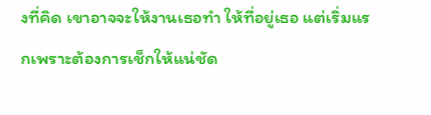งที่คิด เขาอาจจะให้งานเธอทำ ให้ที่อยู่เธอ แต่เริ่มแรกเพราะต้องการเช็กให้แน่ชัด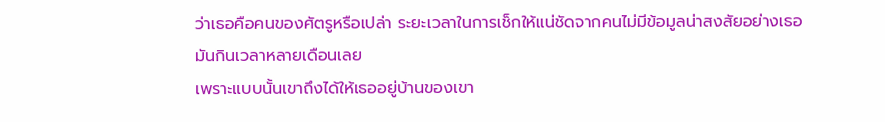ว่าเธอคือคนของศัตรูหรือเปล่า ระยะเวลาในการเช็กให้แน่ชัดจากคนไม่มีข้อมูลน่าสงสัยอย่างเธอมันกินเวลาหลายเดือนเลย
เพราะแบบนั้นเขาถึงได้ให้เธออยู่บ้านของเขา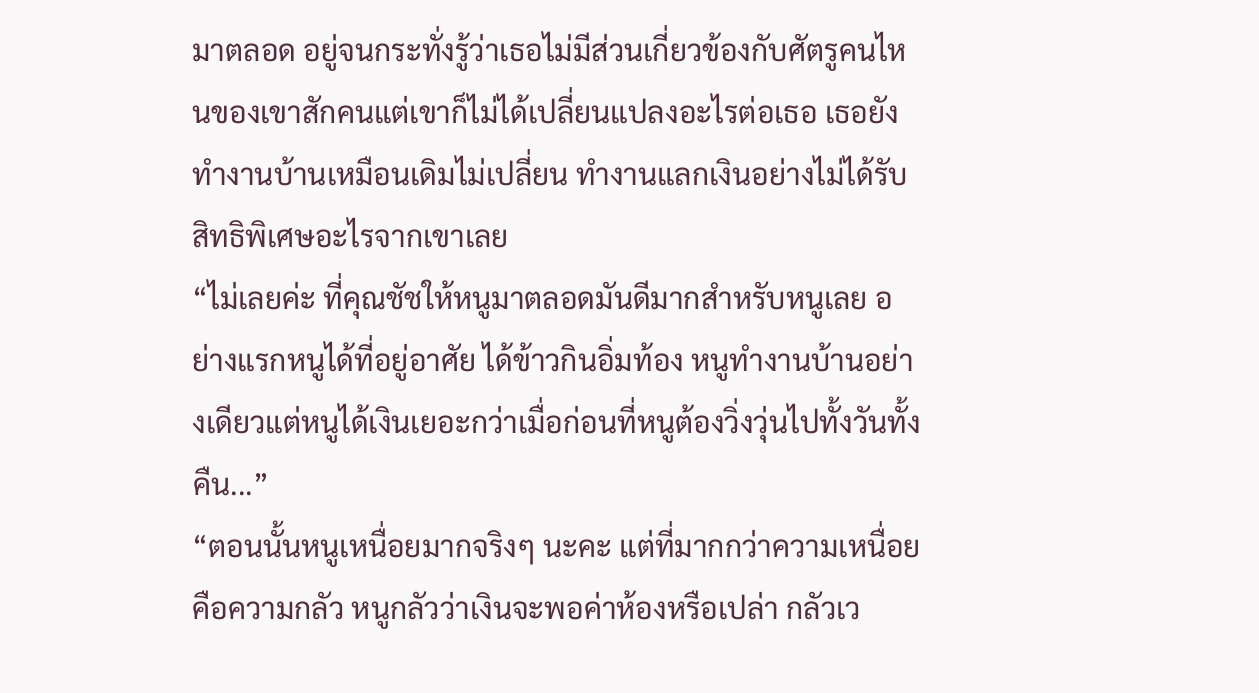มาตลอด อยู่จนกระทั่งรู้ว่าเธอไม่มีส่วนเกี่ยวข้องกับศัตรูคนไหนของเขาสักคนแต่เขาก็ไม่ได้เปลี่ยนแปลงอะไรต่อเธอ เธอยังทำงานบ้านเหมือนเดิมไม่เปลี่ยน ทำงานแลกเงินอย่างไม่ได้รับสิทธิพิเศษอะไรจากเขาเลย
“ไม่เลยค่ะ ที่คุณชัชให้หนูมาตลอดมันดีมากสำหรับหนูเลย อย่างแรกหนูได้ที่อยู่อาศัย ได้ข้าวกินอิ่มท้อง หนูทำงานบ้านอย่างเดียวแต่หนูได้เงินเยอะกว่าเมื่อก่อนที่หนูต้องวิ่งวุ่นไปทั้งวันทั้งคืน...”
“ตอนนั้นหนูเหนื่อยมากจริงๆ นะคะ แต่ที่มากกว่าความเหนื่อยคือความกลัว หนูกลัวว่าเงินจะพอค่าห้องหรือเปล่า กลัวเว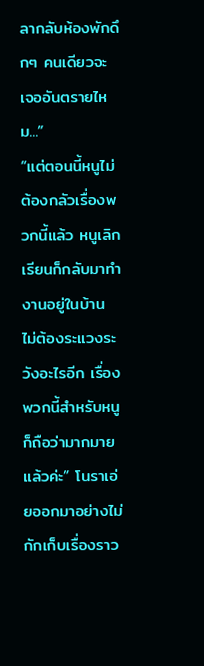ลากลับห้องพักดึกๆ คนเดียวจะเจออันตรายไหม...”
“แต่ตอนนี้หนูไม่ต้องกลัวเรื่องพวกนี้แล้ว หนูเลิกเรียนก็กลับมาทำงานอยู่ในบ้าน ไม่ต้องระแวงระวังอะไรอีก เรื่องพวกนี้สำหรับหนูก็ถือว่ามากมายแล้วค่ะ” โนราเอ่ยออกมาอย่างไม่กักเก็บเรื่องราว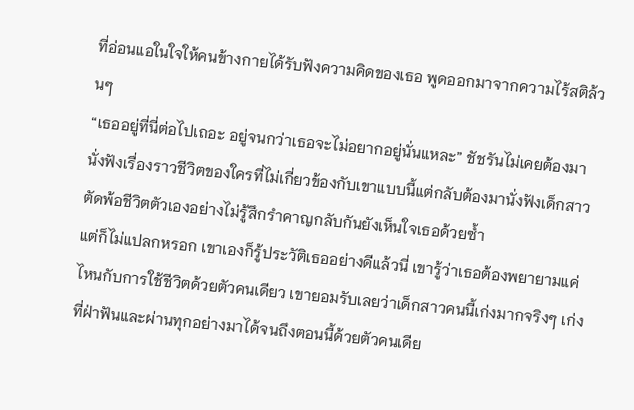ที่อ่อนแอในใจให้คนข้างกายได้รับฟังความคิดของเธอ พูดออกมาจากความไร้สติล้วนๆ
“เธออยู่ที่นี่ต่อไปเถอะ อยู่จนกว่าเธอจะไม่อยากอยู่นั่นแหละ” ชัชรันไม่เคยต้องมานั่งฟังเรื่องราวชีวิตของใครที่ไม่เกี่ยวข้องกับเขาแบบนี้แต่กลับต้องมานั่งฟังเด็กสาวตัดพ้อชีวิตตัวเองอย่างไม่รู้สึกรำคาญกลับกันยังเห็นใจเธอด้วยซ้ำ
แต่ก็ไม่แปลกหรอก เขาเองก็รู้ประวัติเธออย่างดีแล้วนี่ เขารู้ว่าเธอต้องพยายามแค่ไหนกับการใช้ชีวิตด้วยตัวคนเดียว เขายอมรับเลยว่าเด็กสาวคนนี้เก่งมากจริงๆ เก่งที่ฝ่าฟันและผ่านทุกอย่างมาได้จนถึงตอนนี้ด้วยตัวคนเดีย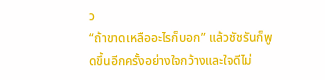ว
“ถ้าขาดเหลืออะไรก็บอก” แล้วชัชรันก็พูดขึ้นอีกครั้งอย่างใจกว้างและใจดีไม่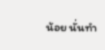น้อย นั่นทำ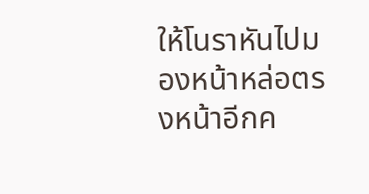ให้โนราหันไปมองหน้าหล่อตรงหน้าอีกค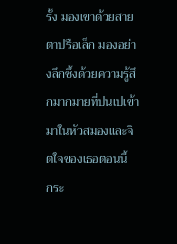รั้ง มองเขาด้วยสายตาปรือเล็ก มองอย่างลึกซึ้งด้วยความรู้สึกมากมายที่ปนเปเข้ามาในหัวสมองและจิตใจของเธอตอนนี้
กระ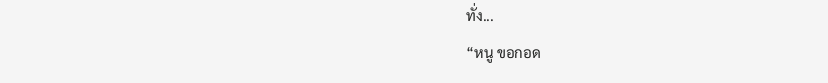ทั่ง...
“หนู ขอกอด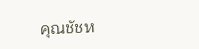คุณชัชห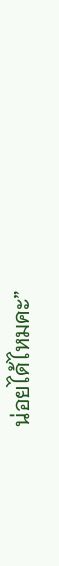น่อยได้ไหมคะ”